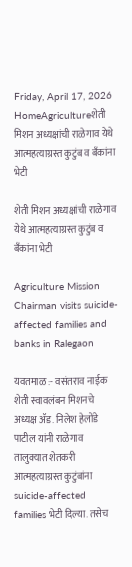Friday, April 17, 2026
HomeAgricultureशेती मिशन अध्यक्षांची राळेगाव येथे आत्महत्याग्रस्त कुटुंब व बॅंकांना भेटी

शेती मिशन अध्यक्षांची राळेगाव येथे आत्महत्याग्रस्त कुटुंब व बॅंकांना भेटी

Agriculture Mission Chairman visits suicide-affected families and banks in Ralegaon

यवतमाळ :- वसंतराव नाईक शेती स्वावलंबन मिशनचे अध्यक्ष ॲड. निलेश हेलोंडे पाटील यांनी राळेगाव तालुक्यात शेतकरी आत्महत्याग्रस्त कुटुंबांना suicide-affected families भेटी दिल्या. तसेच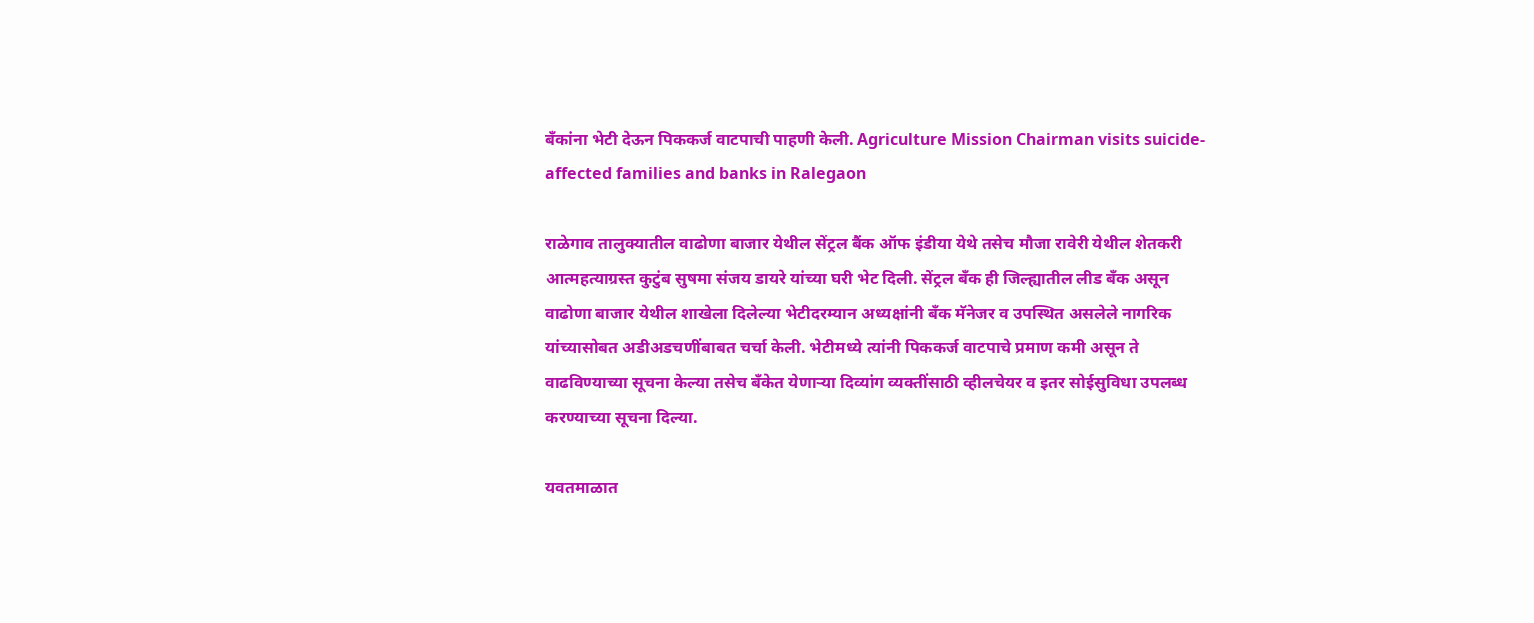बॅंकांना भेटी देऊन पिककर्ज वाटपाची पाहणी केली. Agriculture Mission Chairman visits suicide-affected families and banks in Ralegaon

राळेगाव तालुक्यातील वाढोणा बाजार येथील सेंट्रल बैंक ऑफ इंडीया येथे तसेच मौजा रावेरी येथील शेतकरी आत्महत्याग्रस्त कुटुंब सुषमा संजय डायरे यांच्या घरी भेट दिली. सेंट्रल बँक ही जिल्ह्यातील लीड बँक असून वाढोणा बाजार येथील शाखेला दिलेल्या भेटीदरम्यान अध्यक्षांनी बँक मॅनेजर व उपस्थित असलेले नागरिक यांच्यासोबत अडीअडचणींबाबत चर्चा केली. भेटीमध्ये त्यांनी पिककर्ज वाटपाचे प्रमाण कमी असून ते वाढविण्याच्या सूचना केल्या तसेच बँकेत येणाऱ्या दिव्यांग व्यक्तींसाठी व्हीलचेयर व इतर सोईसुविधा उपलब्ध करण्याच्या सूचना दिल्या.

यवतमाळात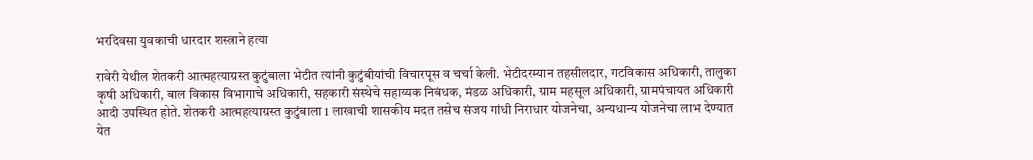भरदिवसा युवकाची धारदार शस्त्राने हत्या

रावेरी येथील शेतकरी आत्महत्याग्रस्त कुटुंबाला भेटीत त्यांनी कुटुंबीयांची विचारपूस व चर्चा केली. भेटीदरम्यान तहसीलदार, गटविकास अधिकारी, तालुका कृषी अधिकारी, बाल विकास विभागाचे अधिकारी, सहकारी संस्थेचे सहाय्यक निबंधक, मंडळ अधिकारी, ग्राम महसूल अधिकारी, ग्रामपंचायत अधिकारी आदी उपस्थित होते. शेतकरी आत्महत्याग्रस्त कुटुंबाला 1 लाखाची शासकीय मदत तसेच संजय गांधी निराधार योजनेचा, अन्यधान्य योजनेचा लाभ देण्यात येत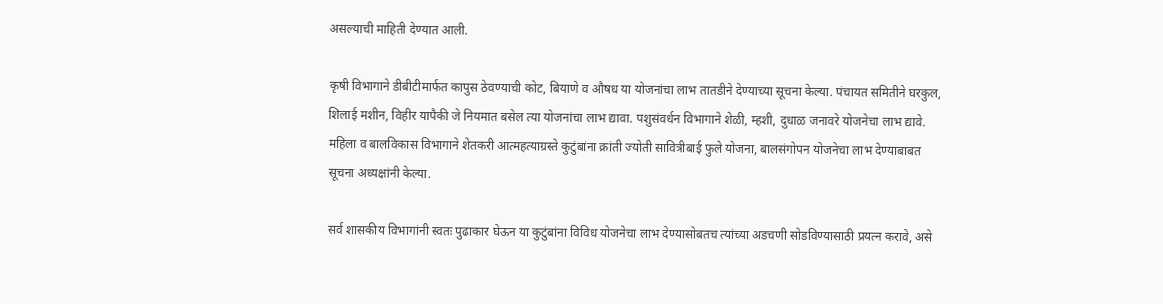असल्याची माहिती देण्यात आली.

कृषी विभागाने डीबीटीमार्फत कापुस ठेवण्याची कोट, बियाणे व औषध या योजनांचा लाभ तातडीने देण्याच्या सूचना केल्या. पंचायत समितीने घरकुल, शिलाई मशीन, विहीर यापैकी जे नियमात बसेल त्या योजनांचा लाभ द्यावा. पशुसंवर्धन विभागाने शेळी, म्हशी, दुधाळ जनावरे योजनेचा लाभ द्यावे. महिला व बालविकास विभागाने शेतकरी आत्महत्याग्रस्ते कुटुंबांना क्रांती ज्योती सावित्रीबाई फुले योजना, बालसंगोपन योजनेचा लाभ देण्याबाबत सूचना अध्यक्षांनी केल्या.

सर्व शासकीय विभागांनी स्वतः पुढाकार घेऊन या कुटुंबांना विविध योजनेचा लाभ देण्यासोबतच त्यांच्या अडचणी सोडविण्यासाठी प्रयत्न करावे, असे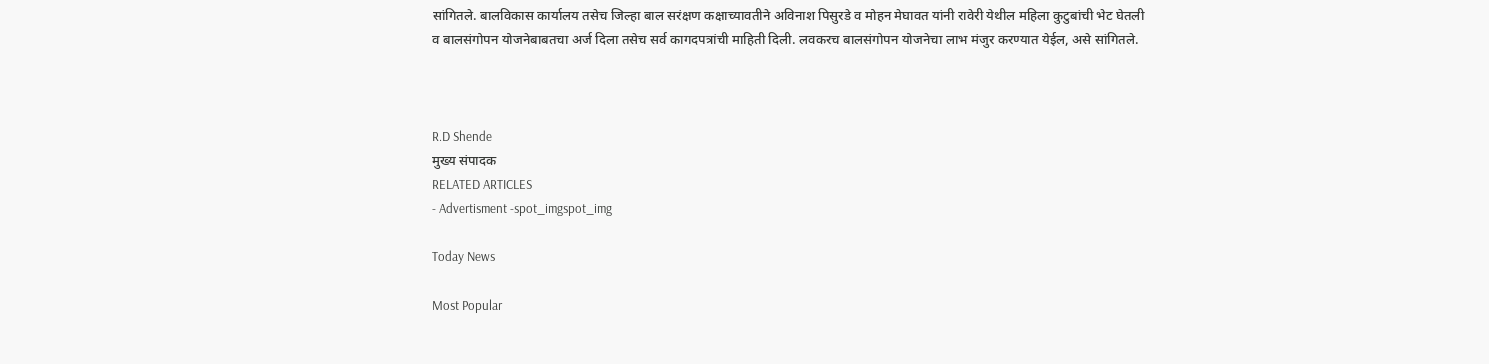सांगितले. बालविकास कार्यालय तसेच जिल्हा बाल सरंक्षण कक्षाच्यावतीने अविनाश पिसुरडे व मोहन मेघावत यांनी रावेरी येथील महिला कुटुबांची भेट घेतली व बालसंगोपन योजनेबाबतचा अर्ज दिला तसेच सर्व कागदपत्रांची माहिती दिली. लवकरच बालसंगोपन योजनेचा लाभ मंजुर करण्यात येईल, असे सांगितले.



R.D Shende
मुख्य संपादक
RELATED ARTICLES
- Advertisment -spot_imgspot_img

Today News

Most Popular